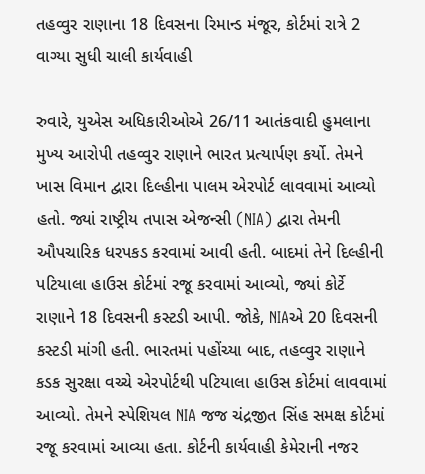તહવ્વુર રાણાના 18 દિવસના રિમાન્ડ મંજૂર, કોર્ટમાં રાત્રે 2 વાગ્યા સુધી ચાલી કાર્યવાહી

રુવારે, યુએસ અધિકારીઓએ 26/11 આતંકવાદી હુમલાના મુખ્ય આરોપી તહવ્વુર રાણાને ભારત પ્રત્યાર્પણ કર્યો. તેમને ખાસ વિમાન દ્વારા દિલ્હીના પાલમ એરપોર્ટ લાવવામાં આવ્યો હતો. જ્યાં રાષ્ટ્રીય તપાસ એજન્સી (NIA) દ્વારા તેમની ઔપચારિક ધરપકડ કરવામાં આવી હતી. બાદમાં તેને દિલ્હીની પટિયાલા હાઉસ કોર્ટમાં રજૂ કરવામાં આવ્યો, જ્યાં કોર્ટે રાણાને 18 દિવસની કસ્ટડી આપી. જોકે, NIAએ 20 દિવસની કસ્ટડી માંગી હતી. ભારતમાં પહોંચ્યા બાદ, તહવ્વુર રાણાને કડક સુરક્ષા વચ્ચે એરપોર્ટથી પટિયાલા હાઉસ કોર્ટમાં લાવવામાં આવ્યો. તેમને સ્પેશિયલ NIA જજ ચંદ્રજીત સિંહ સમક્ષ કોર્ટમાં રજૂ કરવામાં આવ્યા હતા. કોર્ટની કાર્યવાહી કેમેરાની નજર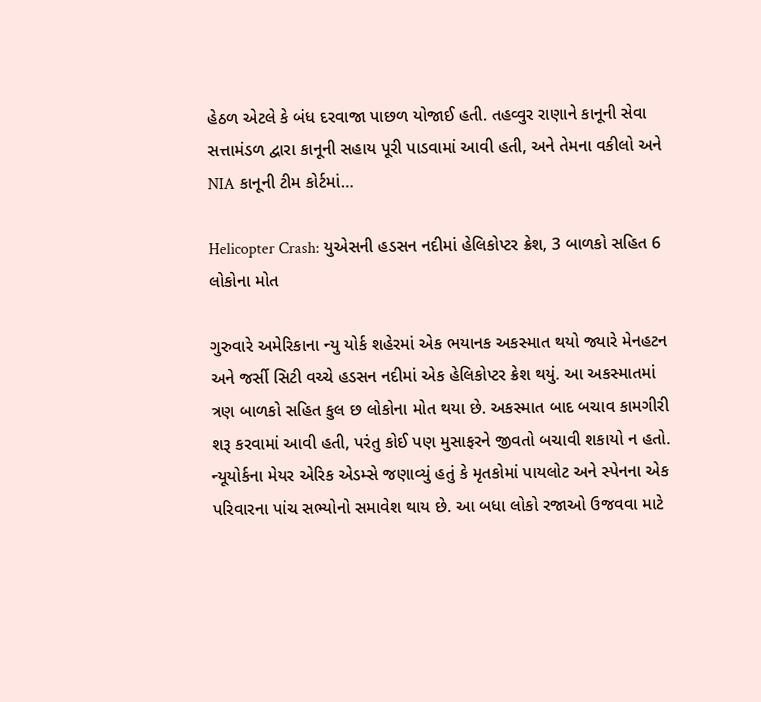હેઠળ એટલે કે બંધ દરવાજા પાછળ યોજાઈ હતી. તહવ્વુર રાણાને કાનૂની સેવા સત્તામંડળ દ્વારા કાનૂની સહાય પૂરી પાડવામાં આવી હતી, અને તેમના વકીલો અને NIA કાનૂની ટીમ કોર્ટમાં…

Helicopter Crash: યુએસની હડસન નદીમાં હેલિકોપ્ટર ક્રેશ, 3 બાળકો સહિત 6 લોકોના મોત

ગુરુવારે અમેરિકાના ન્યુ યોર્ક શહેરમાં એક ભયાનક અકસ્માત થયો જ્યારે મેનહટન અને જર્સી સિટી વચ્ચે હડસન નદીમાં એક હેલિકોપ્ટર ક્રેશ થયું. આ અકસ્માતમાં ત્રણ બાળકો સહિત કુલ છ લોકોના મોત થયા છે. અકસ્માત બાદ બચાવ કામગીરી શરૂ કરવામાં આવી હતી, પરંતુ કોઈ પણ મુસાફરને જીવતો બચાવી શકાયો ન હતો. ન્યૂયોર્કના મેયર એરિક એડમ્સે જણાવ્યું હતું કે મૃતકોમાં પાયલોટ અને સ્પેનના એક પરિવારના પાંચ સભ્યોનો સમાવેશ થાય છે. આ બધા લોકો રજાઓ ઉજવવા માટે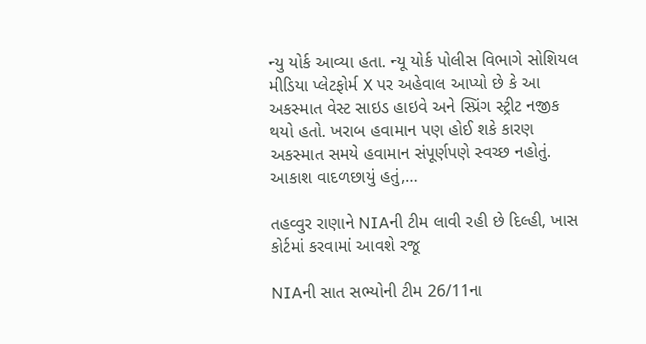ન્યુ યોર્ક આવ્યા હતા. ન્યૂ યોર્ક પોલીસ વિભાગે સોશિયલ મીડિયા પ્લેટફોર્મ X પર અહેવાલ આપ્યો છે કે આ અકસ્માત વેસ્ટ સાઇડ હાઇવે અને સ્પ્રિંગ સ્ટ્રીટ નજીક થયો હતો. ખરાબ હવામાન પણ હોઈ શકે કારણ અકસ્માત સમયે હવામાન સંપૂર્ણપણે સ્વચ્છ નહોતું. આકાશ વાદળછાયું હતું,…

તહવ્વુર રાણાને NIAની ટીમ લાવી રહી છે દિલ્હી, ખાસ કોર્ટમાં કરવામાં આવશે રજૂ

NIAની સાત સભ્યોની ટીમ 26/11ના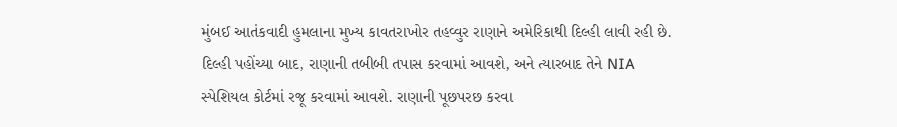મુંબઈ આતંકવાદી હુમલાના મુખ્ય કાવતરાખોર તહવ્વુર રાણાને અમેરિકાથી દિલ્હી લાવી રહી છે. દિલ્હી પહોંચ્યા બાદ, રાણાની તબીબી તપાસ કરવામાં આવશે, અને ત્યારબાદ તેને NIA સ્પેશિયલ કોર્ટમાં રજૂ કરવામાં આવશે. રાણાની પૂછપરછ કરવા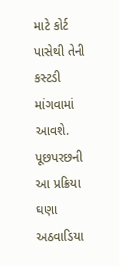માટે કોર્ટ પાસેથી તેની કસ્ટડી માંગવામાં આવશે. પૂછપરછની આ પ્રક્રિયા ઘણા અઠવાડિયા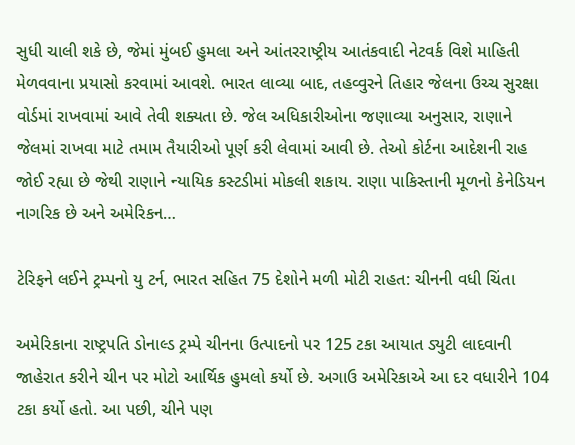સુધી ચાલી શકે છે, જેમાં મુંબઈ હુમલા અને આંતરરાષ્ટ્રીય આતંકવાદી નેટવર્ક વિશે માહિતી મેળવવાના પ્રયાસો કરવામાં આવશે. ભારત લાવ્યા બાદ, તહવ્વુરને તિહાર જેલના ઉચ્ચ સુરક્ષા વોર્ડમાં રાખવામાં આવે તેવી શક્યતા છે. જેલ અધિકારીઓના જણાવ્યા અનુસાર, રાણાને જેલમાં રાખવા માટે તમામ તૈયારીઓ પૂર્ણ કરી લેવામાં આવી છે. તેઓ કોર્ટના આદેશની રાહ જોઈ રહ્યા છે જેથી રાણાને ન્યાયિક કસ્ટડીમાં મોકલી શકાય. રાણા પાકિસ્તાની મૂળનો કેનેડિયન નાગરિક છે અને અમેરિકન…

ટેરિફને લઈને ટ્રમ્પનો યુ ટર્ન, ભારત સહિત 75 દેશોને મળી મોટી રાહત: ચીનની વધી ચિંતા

અમેરિકાના રાષ્ટ્રપતિ ડોનાલ્ડ ટ્રમ્પે ચીનના ઉત્પાદનો પર 125 ટકા આયાત ડ્યુટી લાદવાની જાહેરાત કરીને ચીન પર મોટો આર્થિક હુમલો કર્યો છે. અગાઉ અમેરિકાએ આ દર વધારીને 104 ટકા કર્યો હતો. આ પછી, ચીને પણ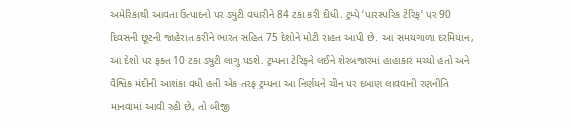અમેરિકાથી આવતા ઉત્પાદનો પર ડ્યુટી વધારીને 84 ટકા કરી દીધી. ટ્રમ્પે ‘પારસ્પરિક ટેરિફ’ પર 90 દિવસની છૂટની જાહેરાત કરીને ભારત સહિત 75 દેશોને મોટી રાહત આપી છે. આ સમયગાળા દરમિયાન, આ દેશો પર ફક્ત 10 ટકા ડ્યુટી લાગુ પડશે. ટ્રમ્પના ટેરિફને લઈને શેરબજારમાં હાહાકાર મચ્યો હતો અને વૈશ્વિક મંદીની આશંકા વધી હતી એક તરફ ટ્રમ્પના આ નિર્ણયને ચીન પર દબાણ લાવવાની રણનીતિ માનવામાં આવી રહી છે, તો બીજી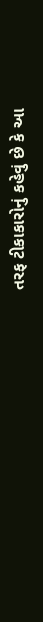તરફ ટીકાકારોનું કહેવું છે કે આ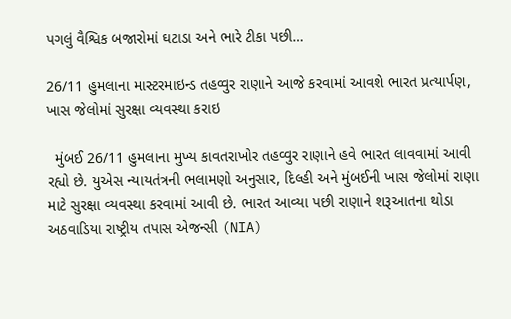પગલું વૈશ્વિક બજારોમાં ઘટાડા અને ભારે ટીકા પછી…

26/11 હુમલાના માસ્ટરમાઇન્ડ તહવ્વુર રાણાને આજે કરવામાં આવશે ભારત પ્રત્યાર્પણ, ખાસ જેલોમાં સુરક્ષા વ્યવસ્થા કરાઇ

  મુંબઈ 26/11 હુમલાના મુખ્ય કાવતરાખોર તહવ્વુર રાણાને હવે ભારત લાવવામાં આવી રહ્યો છે. યુએસ ન્યાયતંત્રની ભલામણો અનુસાર, દિલ્હી અને મુંબઈની ખાસ જેલોમાં રાણા માટે સુરક્ષા વ્યવસ્થા કરવામાં આવી છે. ભારત આવ્યા પછી રાણાને શરૂઆતના થોડા અઠવાડિયા રાષ્ટ્રીય તપાસ એજન્સી (NIA)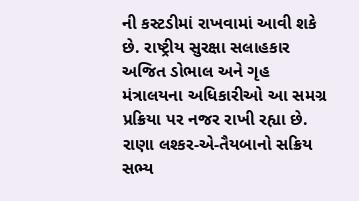ની કસ્ટડીમાં રાખવામાં આવી શકે છે. રાષ્ટ્રીય સુરક્ષા સલાહકાર અજિત ડોભાલ અને ગૃહ મંત્રાલયના અધિકારીઓ આ સમગ્ર પ્રક્રિયા પર નજર રાખી રહ્યા છે.   રાણા લશ્કર-એ-તૈયબાનો સક્રિય સભ્ય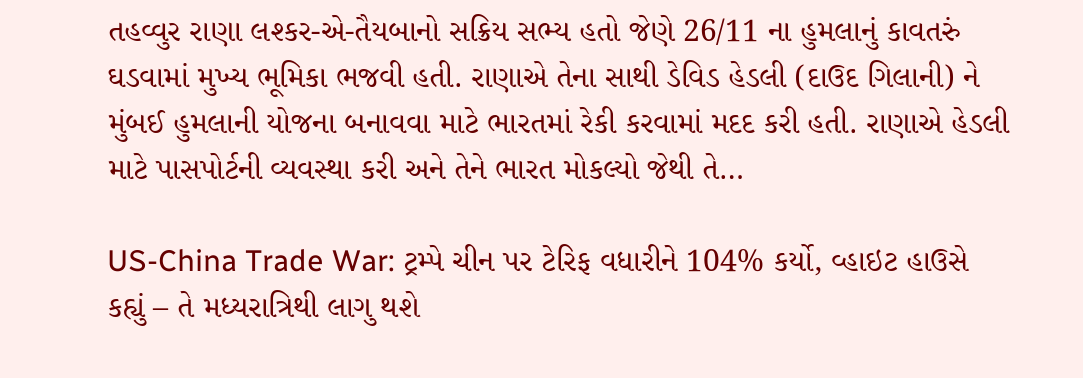તહવ્વુર રાણા લશ્કર-એ-તૈયબાનો સક્રિય સભ્ય હતો જેણે 26/11 ના હુમલાનું કાવતરું ઘડવામાં મુખ્ય ભૂમિકા ભજવી હતી. રાણાએ તેના સાથી ડેવિડ હેડલી (દાઉદ ગિલાની) ને મુંબઈ હુમલાની યોજના બનાવવા માટે ભારતમાં રેકી કરવામાં મદદ કરી હતી. રાણાએ હેડલી માટે પાસપોર્ટની વ્યવસ્થા કરી અને તેને ભારત મોકલ્યો જેથી તે…

US-China Trade War: ટ્રમ્પે ચીન પર ટેરિફ વધારીને 104% કર્યો, વ્હાઇટ હાઉસે કહ્યું – તે મધ્યરાત્રિથી લાગુ થશે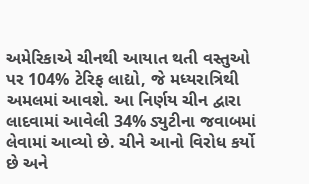અમેરિકાએ ચીનથી આયાત થતી વસ્તુઓ પર 104% ટેરિફ લાદ્યો, જે મધ્યરાત્રિથી અમલમાં આવશે. આ નિર્ણય ચીન દ્વારા લાદવામાં આવેલી 34% ડ્યુટીના જવાબમાં લેવામાં આવ્યો છે. ચીને આનો વિરોધ કર્યો છે અને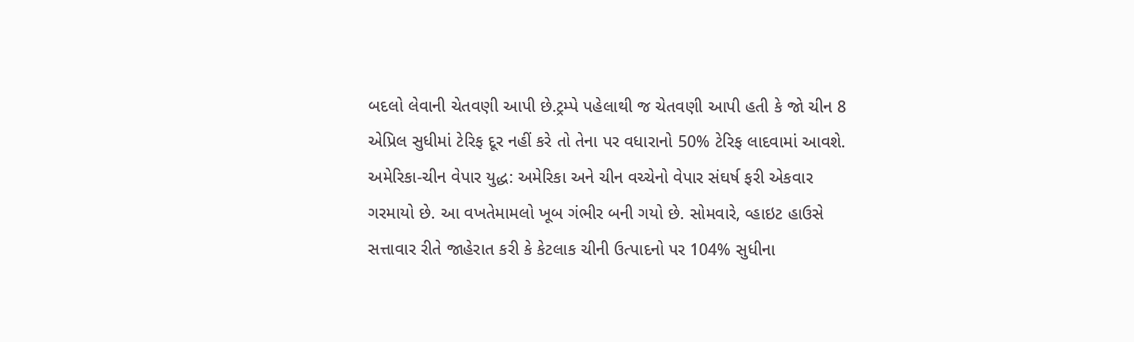બદલો લેવાની ચેતવણી આપી છે.ટ્રમ્પે પહેલાથી જ ચેતવણી આપી હતી કે જો ચીન 8 એપ્રિલ સુધીમાં ટેરિફ દૂર નહીં કરે તો તેના પર વધારાનો 50% ટેરિફ લાદવામાં આવશે.   અમેરિકા-ચીન વેપાર યુદ્ધ: અમેરિકા અને ચીન વચ્ચેનો વેપાર સંઘર્ષ ફરી એકવાર ગરમાયો છે. આ વખતેમામલો ખૂબ ગંભીર બની ગયો છે. સોમવારે, વ્હાઇટ હાઉસે સત્તાવાર રીતે જાહેરાત કરી કે કેટલાક ચીની ઉત્પાદનો પર 104% સુધીના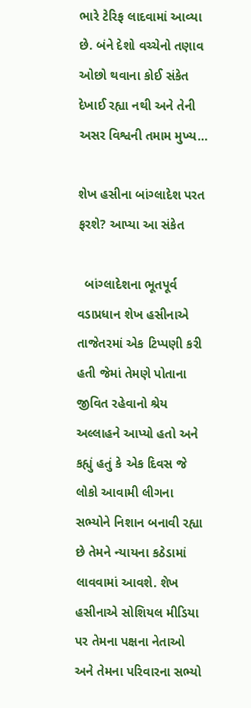ભારે ટેરિફ લાદવામાં આવ્યા છે. બંને દેશો વચ્ચેનો તણાવ ઓછો થવાના કોઈ સંકેત દેખાઈ રહ્યા નથી અને તેની અસર વિશ્વની તમામ મુખ્ય…

શેખ હસીના બાંગ્લાદેશ પરત ફરશે? આપ્યા આ સંકેત

  બાંગ્લાદેશના ભૂતપૂર્વ વડાપ્રધાન શેખ હસીનાએ તાજેતરમાં એક ટિપ્પણી કરી હતી જેમાં તેમણે પોતાના જીવિત રહેવાનો શ્રેય અલ્લાહને આપ્યો હતો અને કહ્યું હતું કે એક દિવસ જે લોકો આવામી લીગના સભ્યોને નિશાન બનાવી રહ્યા છે તેમને ન્યાયના કઠેડામાં લાવવામાં આવશે. શેખ હસીનાએ સોશિયલ મીડિયા પર તેમના પક્ષના નેતાઓ અને તેમના પરિવારના સભ્યો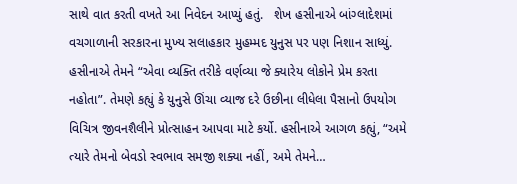સાથે વાત કરતી વખતે આ નિવેદન આપ્યું હતું.   શેખ હસીનાએ બાંગ્લાદેશમાં વચગાળાની સરકારના મુખ્ય સલાહકાર મુહમ્મદ યુનુસ પર પણ નિશાન સાધ્યું. હસીનાએ તેમને “એવા વ્યક્તિ તરીકે વર્ણવ્યા જે ક્યારેય લોકોને પ્રેમ કરતા નહોતા”. તેમણે કહ્યું કે યુનુસે ઊંચા વ્યાજ દરે ઉછીના લીધેલા પૈસાનો ઉપયોગ વિચિત્ર જીવનશૈલીને પ્રોત્સાહન આપવા માટે કર્યો. હસીનાએ આગળ કહ્યું, “અમે ત્યારે તેમનો બેવડો સ્વભાવ સમજી શક્યા નહીં, અમે તેમને…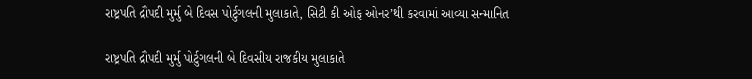રાષ્ટ્રપતિ દ્રૌપદી મુર્મુ બે દિવસ પોર્ટુગલની મુલાકાતે, સિટી કી ઓફ ઓનર’થી કરવામાં આવ્યા સન્માનિત

રાષ્ટ્રપતિ દ્રૌપદી મુર્મુ પોર્ટુગલની બે દિવસીય રાજકીય મુલાકાતે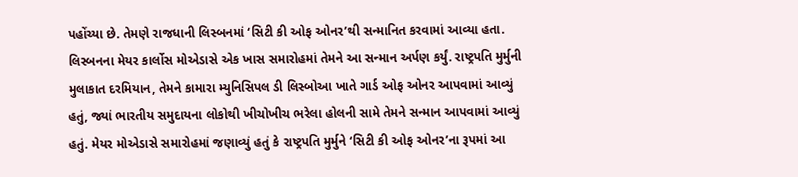પહોંચ્યા છે. તેમણે રાજધાની લિસ્બનમાં ‘સિટી કી ઓફ ઓનર’થી સન્માનિત કરવામાં આવ્યા હતા. લિસ્બનના મેયર કાર્લોસ મોએડાસે એક ખાસ સમારોહમાં તેમને આ સન્માન અર્પણ કર્યું. રાષ્ટ્રપતિ મુર્મુની મુલાકાત દરમિયાન, તેમને કામારા મ્યુનિસિપલ ડી લિસ્બોઆ ખાતે ગાર્ડ ઓફ ઓનર આપવામાં આવ્યું હતું, જ્યાં ભારતીય સમુદાયના લોકોથી ખીચોખીચ ભરેલા હોલની સામે તેમને સન્માન આપવામાં આવ્યું હતું. મેયર મોએડાસે સમારોહમાં જણાવ્યું હતું કે રાષ્ટ્રપતિ મુર્મુને ‘સિટી કી ઓફ ઓનર’ના રૂપમાં આ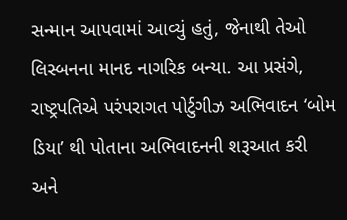સન્માન આપવામાં આવ્યું હતું, જેનાથી તેઓ લિસ્બનના માનદ નાગરિક બન્યા. આ પ્રસંગે, રાષ્ટ્રપતિએ પરંપરાગત પોર્ટુગીઝ અભિવાદન ‘બોમ ડિયા’ થી પોતાના અભિવાદનની શરૂઆત કરી અને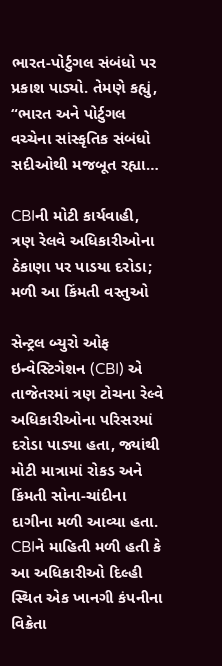ભારત-પોર્ટુગલ સંબંધો પર પ્રકાશ પાડ્યો. તેમણે કહ્યું, “ભારત અને પોર્ટુગલ વચ્ચેના સાંસ્કૃતિક સંબંધો સદીઓથી મજબૂત રહ્યા…

CBIની મોટી કાર્યવાહી, ત્રણ રેલવે અધિકારીઓના ઠેકાણા પર પાડયા દરોડા; મળી આ કિંમતી વસ્તુઓ

સેન્ટ્રલ બ્યુરો ઓફ ઇન્વેસ્ટિગેશન (CBI) એ તાજેતરમાં ત્રણ ટોચના રેલ્વે અધિકારીઓના પરિસરમાં દરોડા પાડ્યા હતા, જ્યાંથી મોટી માત્રામાં રોકડ અને કિંમતી સોના-ચાંદીના દાગીના મળી આવ્યા હતા. CBIને માહિતી મળી હતી કે આ અધિકારીઓ દિલ્હી સ્થિત એક ખાનગી કંપનીના વિક્રેતા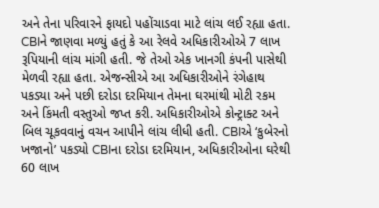અને તેના પરિવારને ફાયદો પહોંચાડવા માટે લાંચ લઈ રહ્યા હતા. CBIને જાણવા મળ્યું હતું કે આ રેલવે અધિકારીઓએ 7 લાખ રૂપિયાની લાંચ માંગી હતી. જે તેઓ એક ખાનગી કંપની પાસેથી મેળવી રહ્યા હતા. એજન્સીએ આ અધિકારીઓને રંગેહાથ પકડ્યા અને પછી દરોડા દરમિયાન તેમના ઘરમાંથી મોટી રકમ અને કિંમતી વસ્તુઓ જપ્ત કરી. અધિકારીઓએ કોન્ટ્રાક્ટ અને બિલ ચૂકવવાનું વચન આપીને લાંચ લીધી હતી. CBIએ ‘કુબેરનો ખજાનો’ પકડ્યો CBIના દરોડા દરમિયાન, અધિકારીઓના ઘરેથી 60 લાખ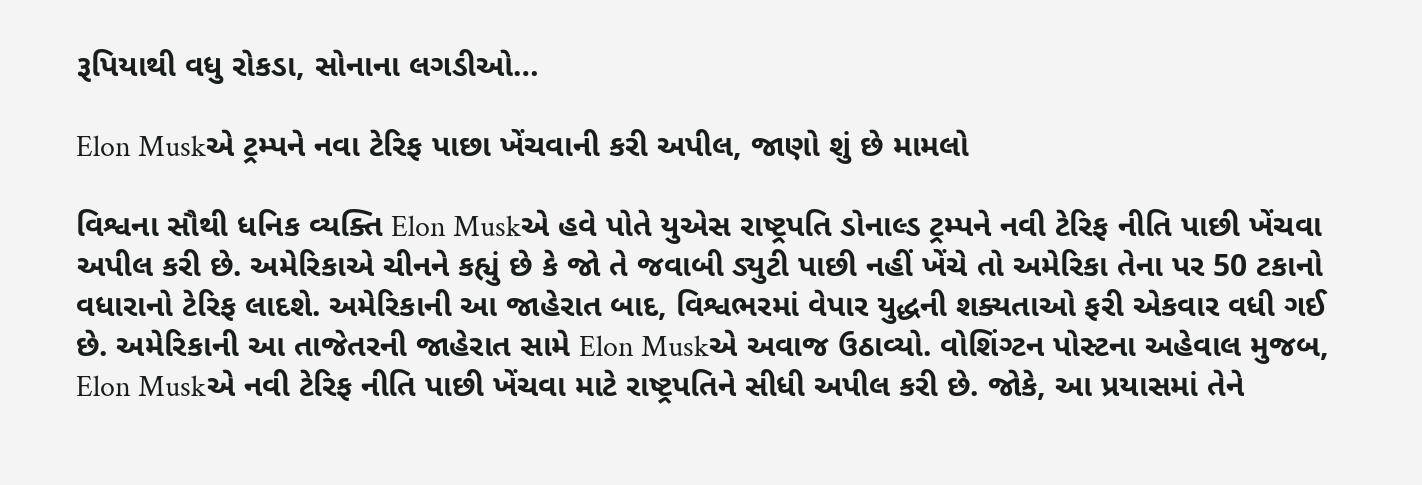રૂપિયાથી વધુ રોકડા, સોનાના લગડીઓ…

Elon Muskએ ટ્રમ્પને નવા ટેરિફ પાછા ખેંચવાની કરી અપીલ, જાણો શું છે મામલો

વિશ્વના સૌથી ધનિક વ્યક્તિ Elon Muskએ હવે પોતે યુએસ રાષ્ટ્રપતિ ડોનાલ્ડ ટ્રમ્પને નવી ટેરિફ નીતિ પાછી ખેંચવા અપીલ કરી છે. અમેરિકાએ ચીનને કહ્યું છે કે જો તે જવાબી ડ્યુટી પાછી નહીં ખેંચે તો અમેરિકા તેના પર 50 ટકાનો વધારાનો ટેરિફ લાદશે. અમેરિકાની આ જાહેરાત બાદ, વિશ્વભરમાં વેપાર યુદ્ધની શક્યતાઓ ફરી એકવાર વધી ગઈ છે. અમેરિકાની આ તાજેતરની જાહેરાત સામે Elon Muskએ અવાજ ઉઠાવ્યો. વોશિંગ્ટન પોસ્ટના અહેવાલ મુજબ, Elon Muskએ નવી ટેરિફ નીતિ પાછી ખેંચવા માટે રાષ્ટ્રપતિને સીધી અપીલ કરી છે. જોકે, આ પ્રયાસમાં તેને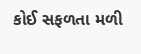કોઈ સફળતા મળી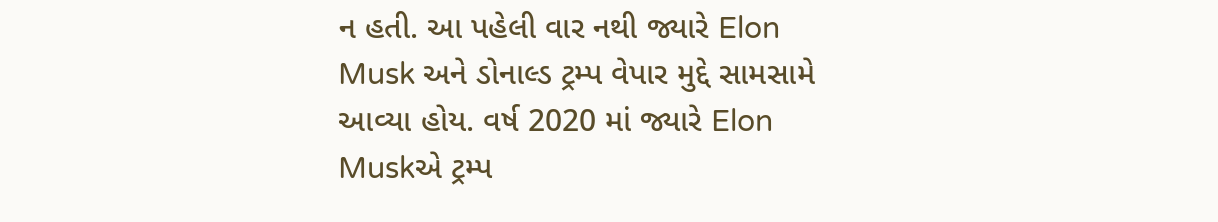ન હતી. આ પહેલી વાર નથી જ્યારે Elon Musk અને ડોનાલ્ડ ટ્રમ્પ વેપાર મુદ્દે સામસામે આવ્યા હોય. વર્ષ 2020 માં જ્યારે Elon Muskએ ટ્રમ્પ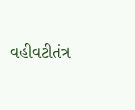વહીવટીતંત્ર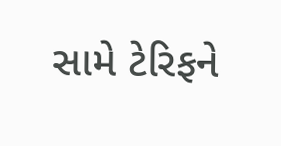સામે ટેરિફને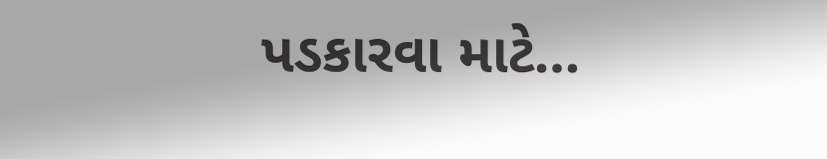પડકારવા માટે…